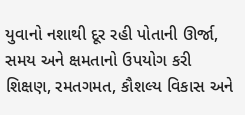યુવાનો નશાથી દૂર રહી પોતાની ઊર્જા, સમય અને ક્ષમતાનો ઉપયોગ કરી શિક્ષણ, રમતગમત, કૌશલ્ય વિકાસ અને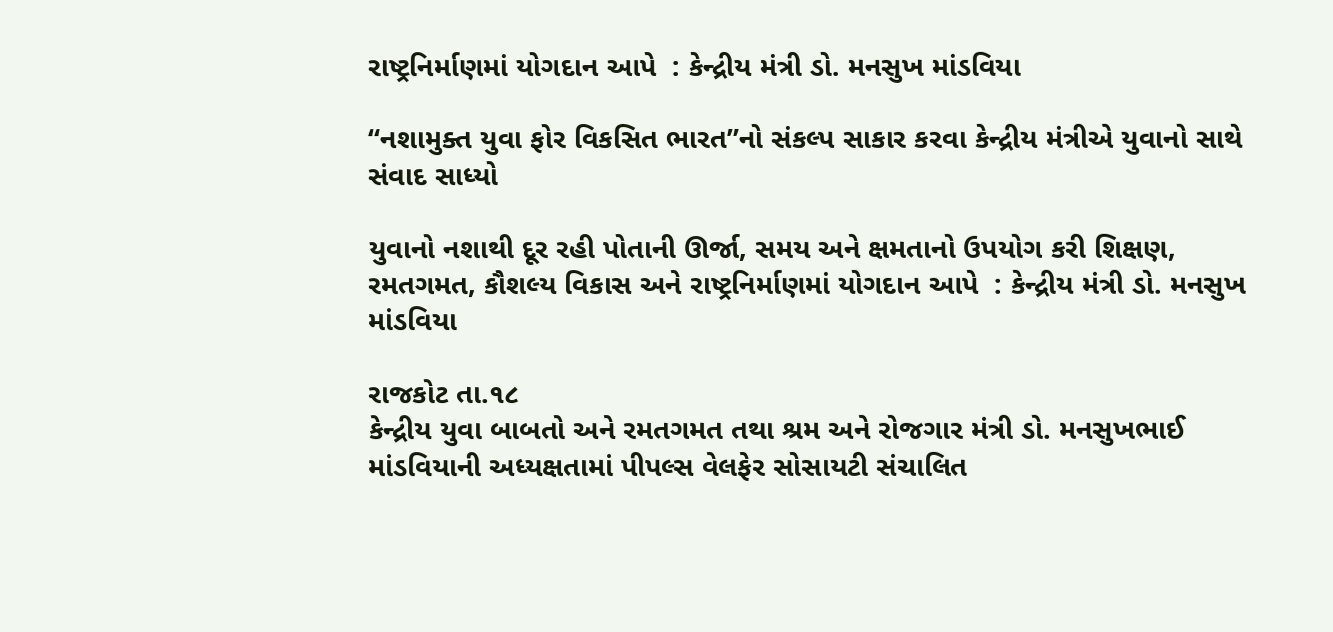રાષ્ટ્રનિર્માણમાં યોગદાન આપે  : કેન્દ્રીય મંત્રી ડો. મનસુખ માંડવિયા

“નશામુક્ત યુવા ફોર વિકસિત ભારત”નો સંકલ્પ સાકાર કરવા કેન્દ્રીય મંત્રીએ યુવાનો સાથે સંવાદ સાધ્યો

યુવાનો નશાથી દૂર રહી પોતાની ઊર્જા, સમય અને ક્ષમતાનો ઉપયોગ કરી શિક્ષણ, રમતગમત, કૌશલ્ય વિકાસ અને રાષ્ટ્રનિર્માણમાં યોગદાન આપે  : કેન્દ્રીય મંત્રી ડો. મનસુખ માંડવિયા

રાજકોટ તા.૧૮
કેન્દ્રીય યુવા બાબતો અને રમતગમત તથા શ્રમ અને રોજગાર મંત્રી ડો. મનસુખભાઈ માંડવિયાની અધ્યક્ષતામાં પીપલ્સ વેલફેર સોસાયટી સંચાલિત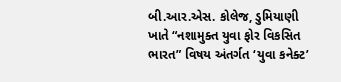બી.આર.એસ. કોલેજ, ડુમિયાણી ખાતે “નશામુક્ત યુવા ફોર વિકસિત ભારત” વિષય અંતર્ગત ‘યુવા કનેક્ટ’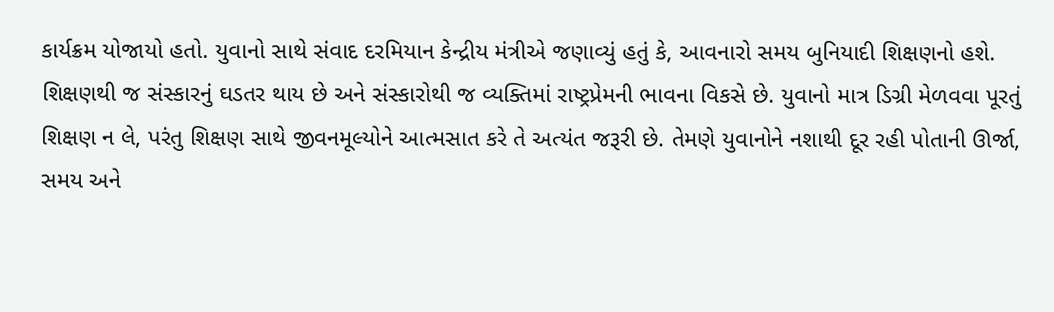કાર્યક્રમ યોજાયો હતો. યુવાનો સાથે સંવાદ દરમિયાન કેન્દ્રીય મંત્રીએ જણાવ્યું હતું કે, આવનારો સમય બુનિયાદી શિક્ષણનો હશે. શિક્ષણથી જ સંસ્કારનું ઘડતર થાય છે અને સંસ્કારોથી જ વ્યક્તિમાં રાષ્ટ્રપ્રેમની ભાવના વિકસે છે. યુવાનો માત્ર ડિગ્રી મેળવવા પૂરતું શિક્ષણ ન લે, પરંતુ શિક્ષણ સાથે જીવનમૂલ્યોને આત્મસાત કરે તે અત્યંત જરૂરી છે. તેમણે યુવાનોને નશાથી દૂર રહી પોતાની ઊર્જા, સમય અને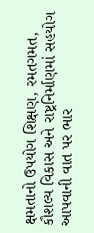ક્ષમતાનો ઉપયોગ શિક્ષણ, રમતગમત, કૌશલ્ય વિકાસ અને રાષ્ટ્રનિર્માણમાં સહયોગ આપવાની વાત પર ભાર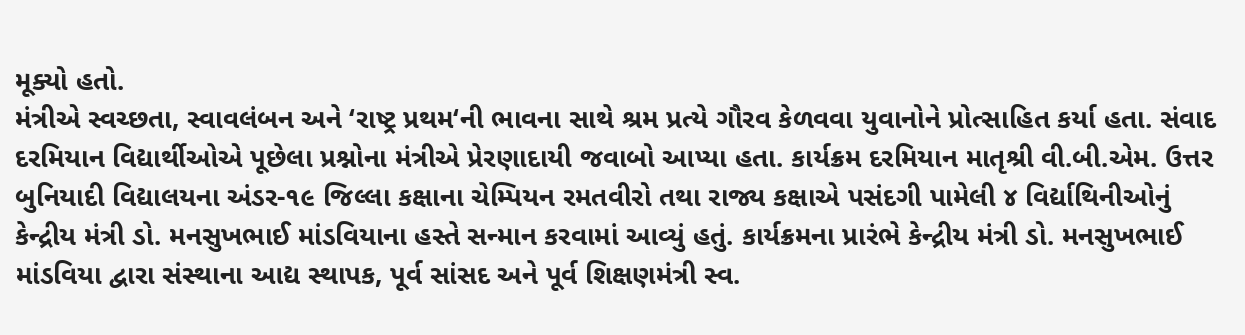મૂક્યો હતો.
મંત્રીએ સ્વચ્છતા, સ્વાવલંબન અને ‘રાષ્ટ્ર પ્રથમ‘ની ભાવના સાથે શ્રમ પ્રત્યે ગૌરવ કેળવવા યુવાનોને પ્રોત્સાહિત કર્યા હતા. સંવાદ દરમિયાન વિદ્યાર્થીઓએ પૂછેલા પ્રશ્નોના મંત્રીએ પ્રેરણાદાયી જવાબો આપ્યા હતા. કાર્યક્રમ દરમિયાન માતૃશ્રી વી.બી.એમ. ઉત્તર બુનિયાદી વિદ્યાલયના અંડર-૧૯ જિલ્લા કક્ષાના ચેમ્પિયન રમતવીરો તથા રાજ્ય કક્ષાએ પસંદગી પામેલી ૪ વિર્દ્યાથિનીઓનું કેન્દ્રીય મંત્રી ડો. મનસુખભાઈ માંડવિયાના હસ્તે સન્માન કરવામાં આવ્યું હતું. કાર્યક્રમના પ્રારંભે કેન્દ્રીય મંત્રી ડો. મનસુખભાઈ માંડવિયા દ્વારા સંસ્થાના આદ્ય સ્થાપક, પૂર્વ સાંસદ અને પૂર્વ શિક્ષણમંત્રી સ્વ.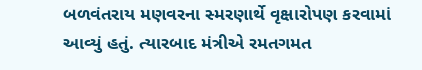બળવંતરાય મણવરના સ્મરણાર્થે વૃક્ષારોપણ કરવામાં આવ્યું હતું. ત્યારબાદ મંત્રીએ રમતગમત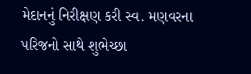મેદાનનું નિરીક્ષણ કરી સ્વ. મણવરના પરિજનો સાથે શુભેચ્છા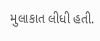મુલાકાત લીધી હતી.